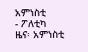አምነስቲ
- ፖለቲካ
ዜና፡ አምነስቲ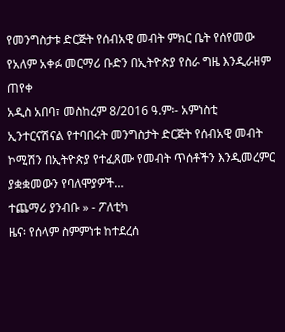የመንግስታቱ ድርጅት የሰብአዊ መብት ምክር ቤት የሰየመው የአለም አቀፉ መርማሪ ቡድን በኢትዮጵያ የስራ ግዜ እንዲራዘም ጠየቀ
አዲስ አበባ፣ መስከረም 8/2016 ዓ.ም፡- አምነስቲ ኢንተርናሽናል የተባበሩት መንግስታት ድርጅት የሰብአዊ መብት ኮሚሽን በኢትዮጵያ የተፈጸሙ የመብት ጥሰቶችን እንዲመረምር ያቋቋመውን የባለሞያዎች…
ተጨማሪ ያንብቡ » - ፖለቲካ
ዜና፡ የሰላም ስምምነቱ ከተደረሰ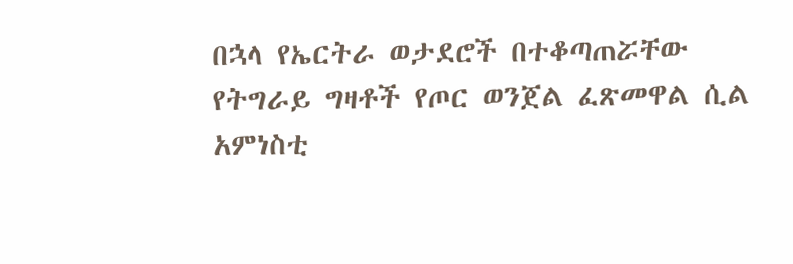በኋላ የኤርትራ ወታደሮች በተቆጣጠሯቸው የትግራይ ግዛቶች የጦር ወንጀል ፈጽመዋል ሲል አምነስቲ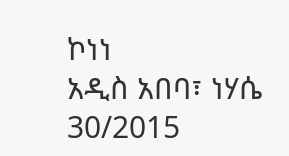ኮነነ
አዲስ አበባ፣ ነሃሴ 30/2015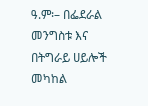ዓ.ም፡– በፌደራል መንግስቱ እና በትግራይ ሀይሎች መካከል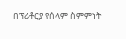በፕሪቶርያ የሰላም ስምምነት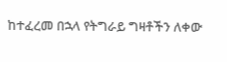ከተፈረመ በኋላ የትግራይ ግዛቶችን ለቀው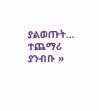ያልወጡት…
ተጨማሪ ያንብቡ »